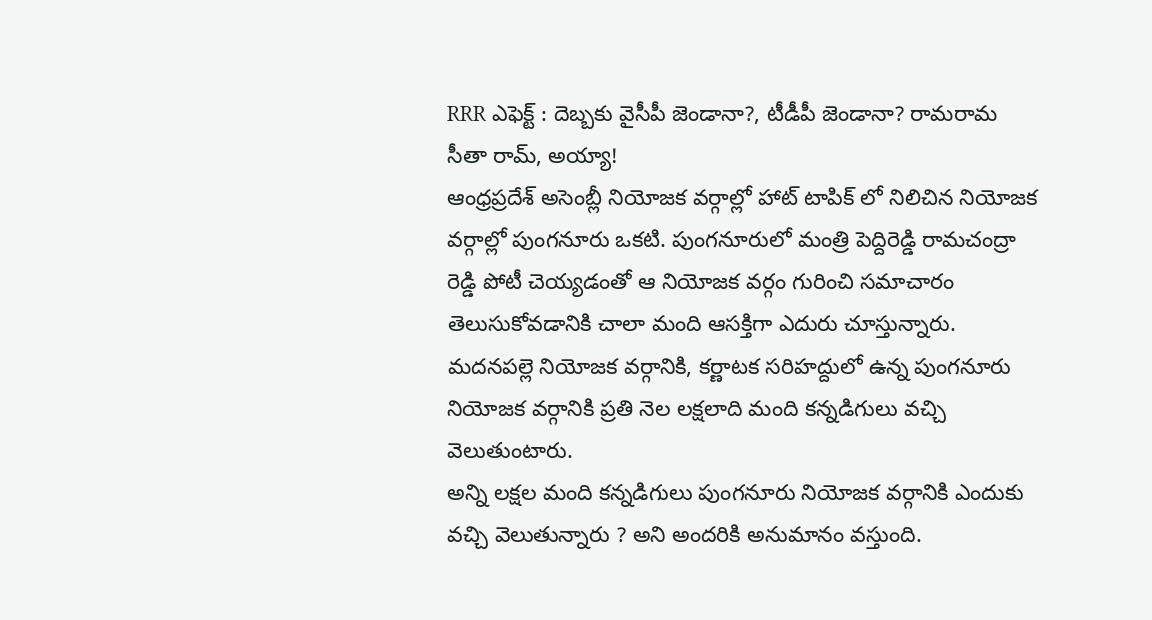RRR ఎఫెక్ట్ : దెబ్బకు వైసీపీ జెండానా?, టీడీపీ జెండానా? రామరామ సీతా రామ్, అయ్యా!
ఆంధ్రప్రదేశ్ అసెంబ్లీ నియోజక వర్గాల్లో హాట్ టాపిక్ లో నిలిచిన నియోజక వర్గాల్లో పుంగనూరు ఒకటి. పుంగనూరులో మంత్రి పెద్దిరెడ్డి రామచంద్రా రెడ్డి పోటీ చెయ్యడంతో ఆ నియోజక వర్గం గురించి సమాచారం తెలుసుకోవడానికి చాలా మంది ఆసక్తిగా ఎదురు చూస్తున్నారు. మదనపల్లె నియోజక వర్గానికి, కర్ణాటక సరిహద్దులో ఉన్న పుంగనూరు నియోజక వర్గానికి ప్రతి నెల లక్షలాది మంది కన్నడిగులు వచ్చి వెలుతుంటారు.
అన్ని లక్షల మంది కన్నడిగులు పుంగనూరు నియోజక వర్గానికి ఎందుకు వచ్చి వెలుతున్నారు ? అని అందరికి అనుమానం వస్తుంది.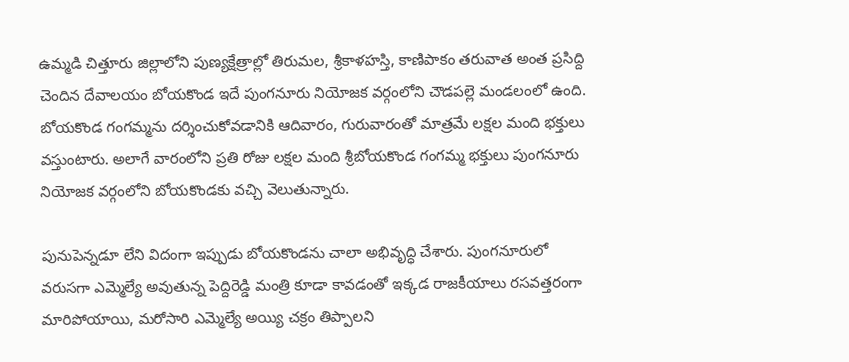ఉమ్మడి చిత్తూరు జిల్లాలోని పుణ్యక్షేత్రాల్లో తిరుమల, శ్రీకాళహస్తి, కాణిపాకం తరువాత అంత ప్రసిద్ది చెందిన దేవాలయం బోయకొండ ఇదే పుంగనూరు నియోజక వర్గంలోని చౌడపల్లె మండలంలో ఉంది. బోయకొండ గంగమ్మను దర్శించుకోవడానికి ఆదివారం, గురువారంతో మాత్రమే లక్షల మంది భక్తులు వస్తుంటారు. అలాగే వారంలోని ప్రతి రోజు లక్షల మంది శ్రీబోయకొండ గంగమ్మ భక్తులు పుంగనూరు నియోజక వర్గంలోని బోయకొండకు వచ్చి వెలుతున్నారు.

పునుపెన్నడూ లేని విదంగా ఇప్పుడు బోయకొండను చాలా అభివృద్ధి చేశారు. పుంగనూరులో వరుసగా ఎమ్మెల్యే అవుతున్న పెద్దిరెడ్డి మంత్రి కూడా కావడంతో ఇక్కడ రాజకీయాలు రసవత్తరంగా మారిపోయాయి, మరోసారి ఎమ్మెల్యే అయ్యి చక్రం తిప్పాలని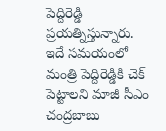పెద్దిరెడ్డి ప్రయత్నిస్తున్నారు. ఇదే సమయంలో మంత్రి పెద్దిరెడ్డికి చెక్ పెట్టాలని మాజీ సీఎం చంద్రబాబు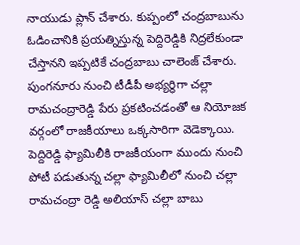నాయుడు ప్లాన్ చేశారు. కుప్పంలో చంద్రబాబును ఓడించానికి ప్రయత్నిస్తున్న పెద్దిరెడ్డికి నిద్రలేకుండా చేస్తానని ఇప్పటికే చంద్రబాబు చాలెంజ్ చేశారు.
పుంగనూరు నుంచి టీడీపీ అభ్యర్థిగా చల్లా రామచంద్రారెడ్డి పేరు ప్రకటించడంతో ఆ నియోజక వర్గంలో రాజకీయాలు ఒక్కసారిగా వెడెక్కాయి. పెద్దిరెడ్డి ఫ్యామిలీకి రాజకీయంగా ముందు నుంచి పోటీ పడుతున్న చల్లా ఫ్యామిలీలో నుంచి చల్లా రామచంద్రా రెడ్డి అలియాస్ చల్లా బాబు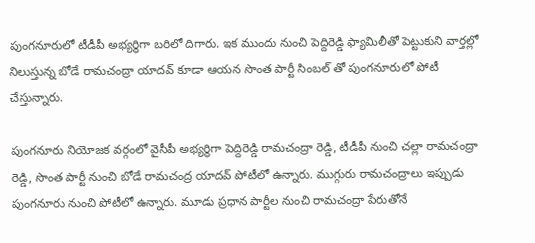పుంగనూరులో టీడీపీ అభ్యర్థిగా బరిలో దిగారు. ఇక ముందు నుంచి పెద్దిరెడ్డి ఫ్యామిలీతో పెట్టుకుని వార్తల్లో నిలుస్తున్న బోడే రామచంద్రా యాదవ్ కూడా ఆయన సొంత పార్టీ సింబల్ తో పుంగనూరులో పోటీ చేస్తున్నారు.

పుంగనూరు నియోజక వర్గంలో వైసీపీ అభ్యర్థిగా పెద్దిరెడ్డి రామచంద్రా రెడ్డి, టీడీపీ నుంచి చల్లా రామచంద్రా రెడ్డి, సొంత పార్టీ నుంచి బోడే రామచంద్ర యాదవ్ పోటీలో ఉన్నారు. ముగ్గురు రామచంద్రాలు ఇప్పుడు పుంగనూరు నుంచి పోటీలో ఉన్నారు. మూడు ప్రధాన పార్టీల నుంచి రామచంద్రా పేరుతోనే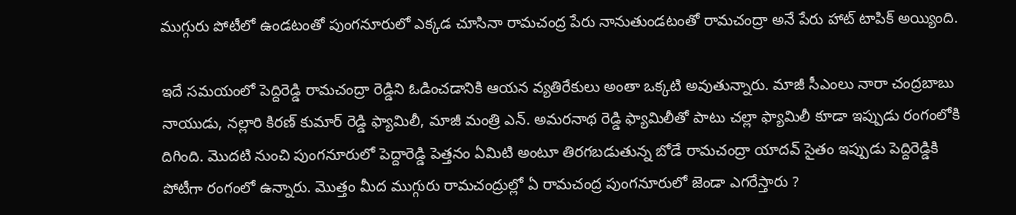ముగ్గురు పోటీలో ఉండటంతో పుంగనూరులో ఎక్కడ చూసినా రామచంద్ర పేరు నానుతుండటంతో రామచంద్రా అనే పేరు హాట్ టాపిక్ అయ్యింది.

ఇదే సమయంలో పెద్దిరెడ్డి రామచంద్రా రెడ్డిని ఓడించడానికి ఆయన వ్యతిరేకులు అంతా ఒక్కటి అవుతున్నారు. మాజీ సీఎంలు నారా చంద్రబాబు నాయుడు, నల్లారి కిరణ్ కుమార్ రెడ్డి ఫ్యామిలీ, మాజీ మంత్రి ఎన్. అమరనాథ రెడ్డి ఫ్యామిలీతో పాటు చల్లా ఫ్యామిలీ కూడా ఇప్పుడు రంగంలోకి దిగింది. మొదటి నుంచి పుంగనూరులో పెద్దారెడ్డి పెత్తనం ఏమిటి అంటూ తిరగబడుతున్న బోడే రామచంద్రా యాదవ్ సైతం ఇప్పుడు పెద్దిరెడ్డికి పోటీగా రంగంలో ఉన్నారు. మొత్తం మీద ముగ్గురు రామచంద్రుల్లో ఏ రామచంద్ర పుంగనూరులో జెండా ఎగరేస్తారు ?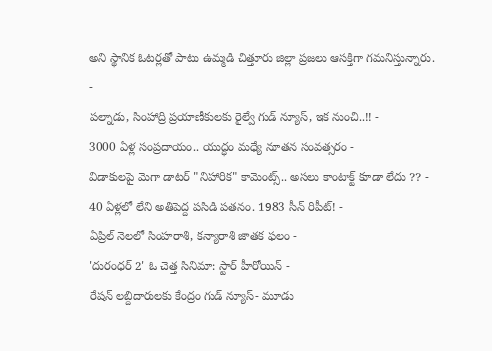అని స్థానిక ఓటర్లతో పాటు ఉమ్మడి చిత్తూరు జిల్లా ప్రజలు ఆసక్తిగా గమనిస్తున్నారు.
-
పల్నాడు, సింహాద్రి ప్రయాణీకులకు రైల్వే గుడ్ న్యూస్, ఇక నుంచి..!! -
3000 ఏళ్ల సంప్రదాయం.. యుద్ధం మధ్యే నూతన సంవత్సరం -
విడాకులపై మెగా డాటర్ "నిహారిక" కామెంట్స్.. అసలు కాంటాక్ట్ కూడా లేదు ?? -
40 ఏళ్లలో లేని అతిపెద్ద పసిడి పతనం. 1983 సీన్ రిపీట్! -
ఏప్రిల్ నెలలో సింహరాశి, కన్యారాశి జాతక ఫలం -
'దురంధర్ 2' ఓ చెత్త సినిమా: స్టార్ హీరోయిన్ -
రేషన్ లబ్దిదారులకు కేంద్రం గుడ్ న్యూస్- మూడు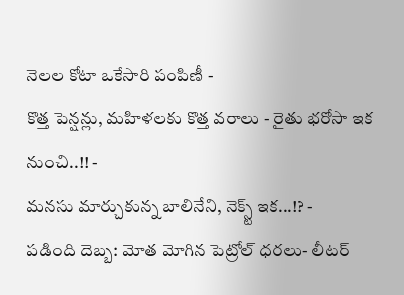నెలల కోటా ఒకేసారి పంపిణీ -
కొత్త పెన్షన్లు, మహిళలకు కొత్త వరాలు - రైతు భరోసా ఇక నుంచి..!! -
మనసు మార్చుకున్న బాలినేని, నెక్స్ట్ ఇక...!? -
పడింది దెబ్బ: మోత మోగిన పెట్రోల్ ధరలు- లీటర్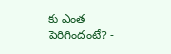కు ఎంత పెరిగిందంటే? -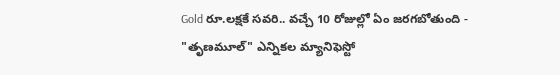Gold రూ.లక్షకే సవరి.. వచ్చే 10 రోజుల్లో ఏం జరగబోతుంది -
"తృణమూల్" ఎన్నికల మ్యానిఫెస్టో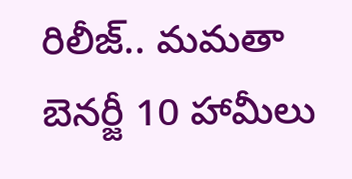రిలీజ్.. మమతా బెనర్జీ 10 హామీలు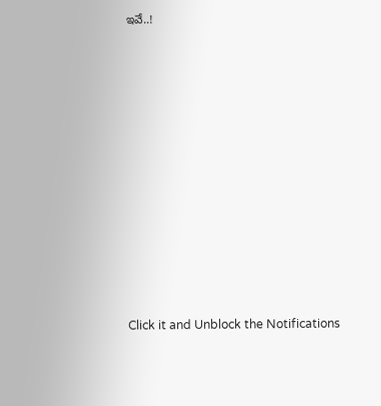ఇవే..!












Click it and Unblock the Notifications